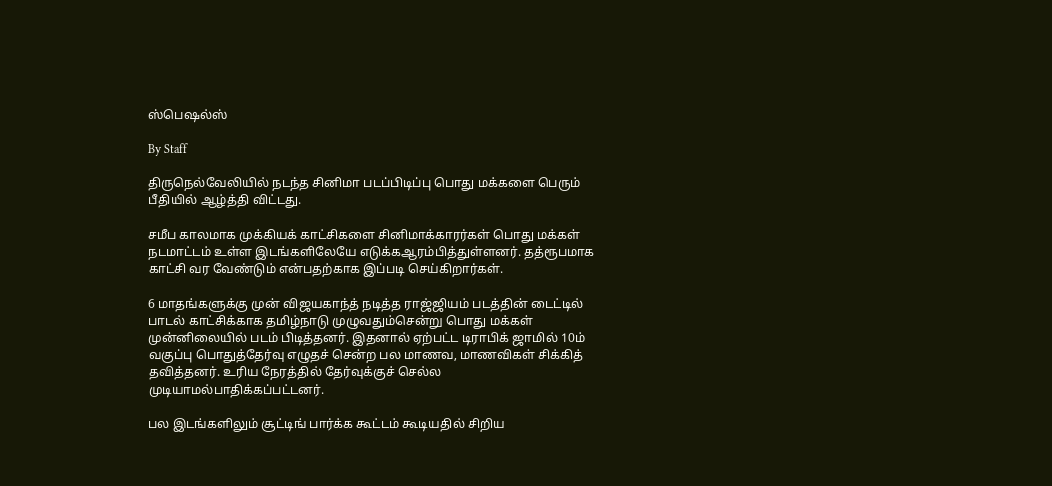ஸ்பெஷல்ஸ்

By Staff

திருநெல்வேலியில் நடந்த சினிமா படப்பிடிப்பு பொது மக்களை பெரும் பீதியில் ஆழ்த்தி விட்டது.

சமீப காலமாக முக்கியக் காட்சிகளை சினிமாக்காரர்கள் பொது மக்கள் நடமாட்டம் உள்ள இடங்களிலேயே எடுக்கஆரம்பித்துள்ளனர். தத்ரூபமாக காட்சி வர வேண்டும் என்பதற்காக இப்படி செய்கிறார்கள்.

6 மாதங்களுக்கு முன் விஜயகாந்த் நடித்த ராஜ்ஜியம் படத்தின் டைட்டில் பாடல் காட்சிக்காக தமிழ்நாடு முழுவதும்சென்று பொது மக்கள் முன்னிலையில் படம் பிடித்தனர். இதனால் ஏற்பட்ட டிராபிக் ஜாமில் 10ம் வகுப்பு பொதுத்தேர்வு எழுதச் சென்ற பல மாணவ, மாணவிகள் சிக்கித் தவித்தனர். உரிய நேரத்தில் தேர்வுக்குச் செல்ல முடியாமல்பாதிக்கப்பட்டனர்.

பல இடங்களிலும் சூட்டிங் பார்க்க கூட்டம் கூடியதில் சிறிய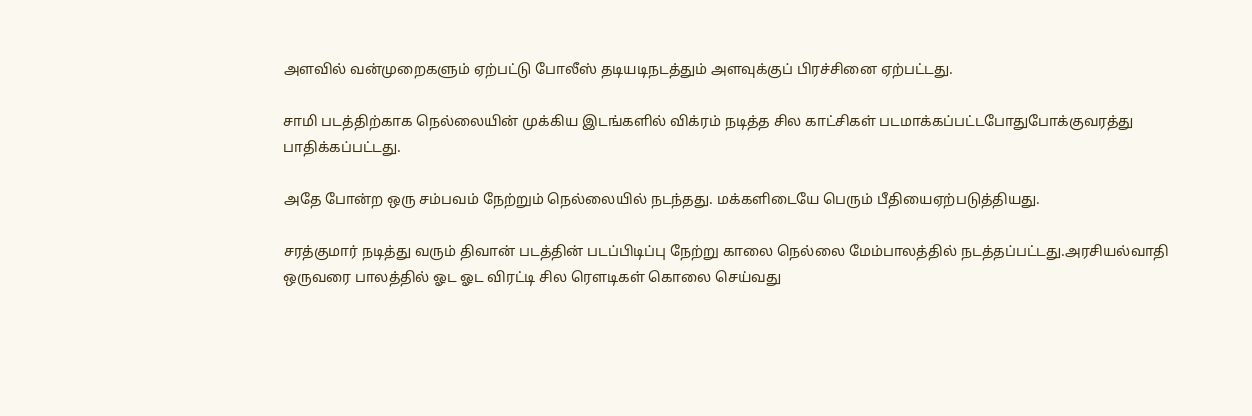அளவில் வன்முறைகளும் ஏற்பட்டு போலீஸ் தடியடிநடத்தும் அளவுக்குப் பிரச்சினை ஏற்பட்டது.

சாமி படத்திற்காக நெல்லையின் முக்கிய இடங்களில் விக்ரம் நடித்த சில காட்சிகள் படமாக்கப்பட்டபோதுபோக்குவரத்து பாதிக்கப்பட்டது.

அதே போன்ற ஒரு சம்பவம் நேற்றும் நெல்லையில் நடந்தது. மக்களிடையே பெரும் பீதியைஏற்படுத்தியது.

சரத்குமார் நடித்து வரும் திவான் படத்தின் படப்பிடிப்பு நேற்று காலை நெல்லை மேம்பாலத்தில் நடத்தப்பட்டது.அரசியல்வாதி ஒருவரை பாலத்தில் ஓட ஓட விரட்டி சில ரெளடிகள் கொலை செய்வது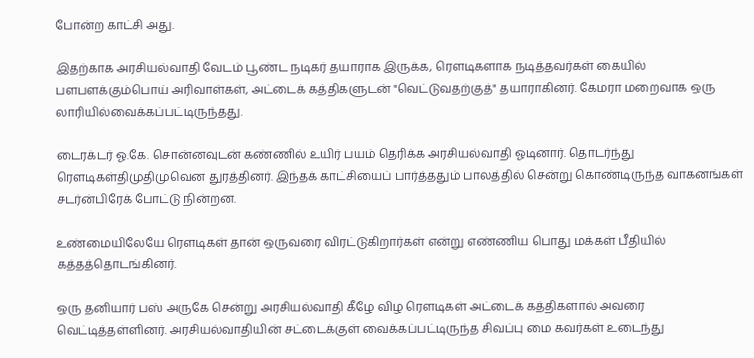போன்ற காட்சி அது.

இதற்காக அரசியல்வாதி வேடம் பூண்ட நடிகர் தயாராக இருக்க, ரெளடிகளாக நடித்தவர்கள் கையில் பளபளக்கும்பொய் அரிவாள்கள், அட்டைக் கத்திகளுடன் "வெட்டுவதற்குத்" தயாராகினர். கேமரா மறைவாக ஒரு லாரியில்வைக்கப்பட்டிருந்தது.

டைரக்டர் ஓ.கே. சொன்னவுடன் கண்ணில் உயிர் பயம் தெரிக்க அரசியல்வாதி ஓடினார். தொடர்ந்து ரெளடிகள்திமுதிமுவென துரத்தினர். இந்தக் காட்சியைப் பார்த்ததும் பாலத்தில் சென்று கொண்டிருந்த வாகனங்கள் சடர்ன்பிரேக் போட்டு நின்றன.

உண்மையிலேயே ரெளடிகள் தான் ஒருவரை விரட்டுகிறார்கள் என்று எண்ணிய பொது மக்கள் பீதியில் கத்தத்தொடங்கினர்.

ஒரு தனியார் பஸ் அருகே சென்று அரசியல்வாதி கீழே விழ ரெளடிகள் அட்டைக் கத்திகளால் அவரை வெட்டித்தள்ளினர். அரசியல்வாதியின் சட்டைக்குள் வைக்கப்பட்டிருந்த சிவப்பு மை கவர்கள் உடைந்து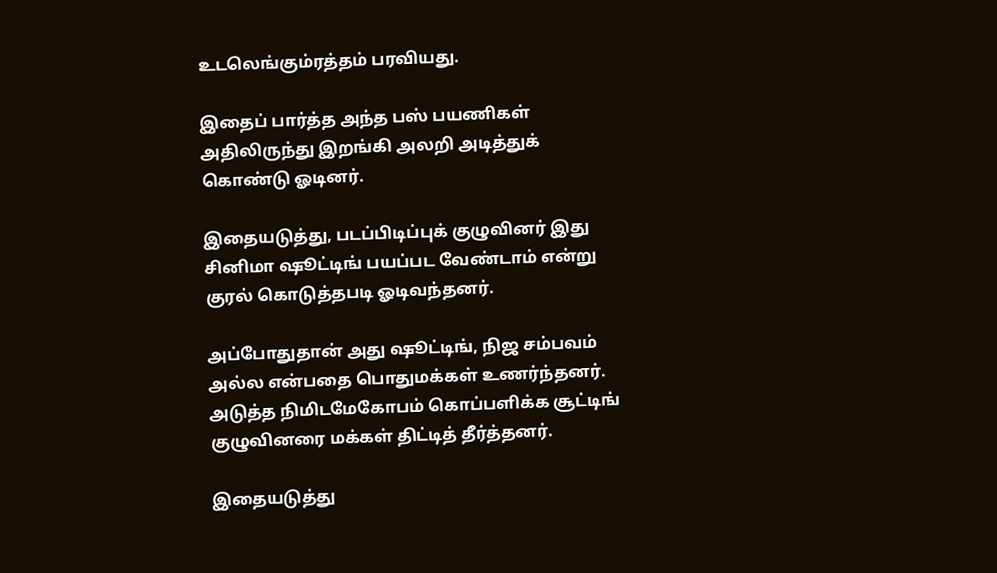உடலெங்கும்ரத்தம் பரவியது.

இதைப் பார்த்த அந்த பஸ் பயணிகள் அதிலிருந்து இறங்கி அலறி அடித்துக் கொண்டு ஓடினர்.

இதையடுத்து, படப்பிடிப்புக் குழுவினர் இது சினிமா ஷூட்டிங் பயப்பட வேண்டாம் என்று குரல் கொடுத்தபடி ஓடிவந்தனர்.

அப்போதுதான் அது ஷூட்டிங், நிஜ சம்பவம் அல்ல என்பதை பொதுமக்கள் உணர்ந்தனர். அடுத்த நிமிடமேகோபம் கொப்பளிக்க சூட்டிங் குழுவினரை மக்கள் திட்டித் தீர்த்தனர்.

இதையடுத்து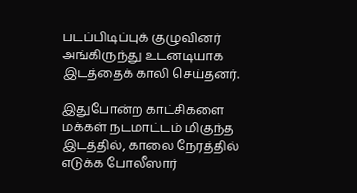படப்பிடிப்புக் குழுவினர் அங்கிருந்து உடனடியாக இடத்தைக் காலி செய்தனர்.

இதுபோன்ற காட்சிகளை மக்கள் நடமாட்டம் மிகுந்த இடத்தில், காலை நேரத்தில் எடுக்க போலீஸார்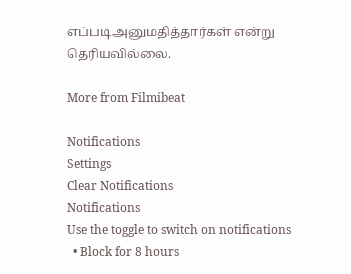எப்படிஅனுமதித்தார்கள் என்று தெரியவில்லை.

More from Filmibeat

Notifications
Settings
Clear Notifications
Notifications
Use the toggle to switch on notifications
  • Block for 8 hours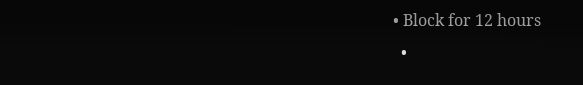• Block for 12 hours
  •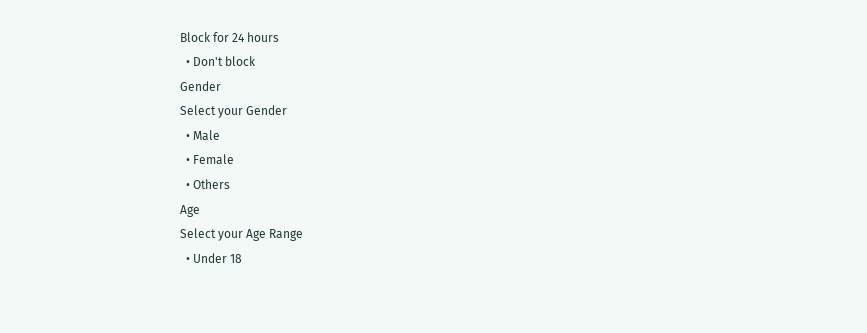Block for 24 hours
  • Don't block
Gender
Select your Gender
  • Male
  • Female
  • Others
Age
Select your Age Range
  • Under 18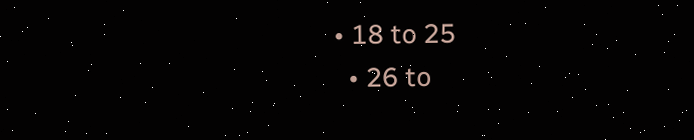• 18 to 25
  • 26 to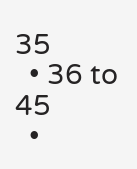35
  • 36 to 45
  •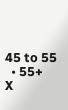45 to 55
  • 55+
X